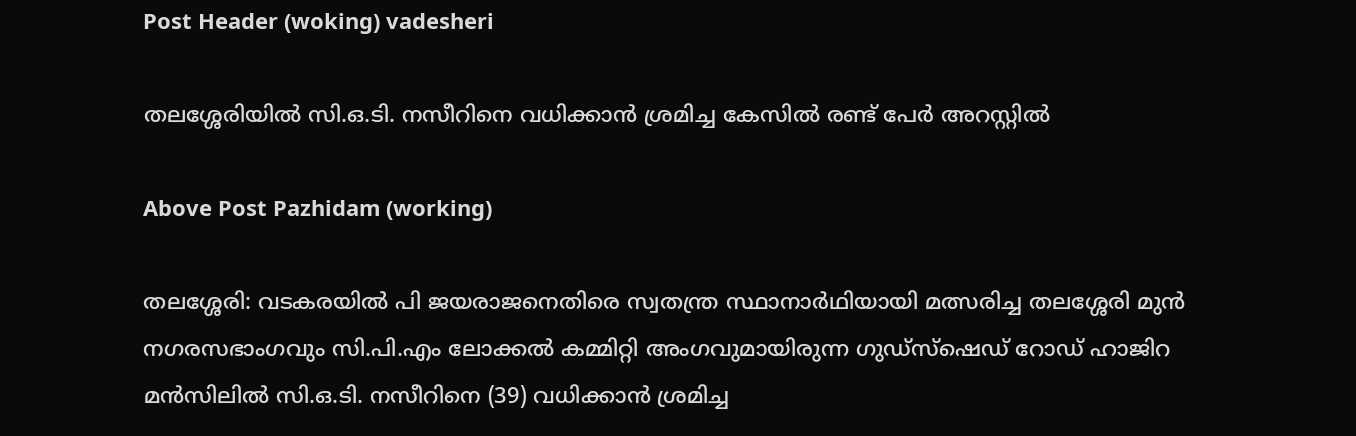Post Header (woking) vadesheri

തലശ്ശേരിയിൽ സി.ഒ.ടി. നസീറിനെ വധിക്കാൻ ശ്രമിച്ച കേസിൽ രണ്ട് പേർ അറസ്റ്റിൽ

Above Post Pazhidam (working)

തലശ്ശേരി: വടകരയിൽ പി ജയരാജനെതിരെ സ്വതന്ത്ര സ്ഥാനാർഥിയായി മത്സരിച്ച തലശ്ശേരി മുൻ നഗരസഭാംഗവും സി.പി.എം ലോക്കൽ കമ്മിറ്റി അംഗവുമായിരുന്ന ഗുഡ്സ്ഷെഡ് റോഡ് ഹാജിറ മൻസിലിൽ സി.ഒ.ടി. നസീറിനെ (39) വധിക്കാൻ ശ്രമിച്ച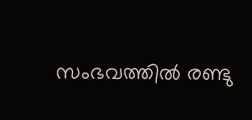സംഭവത്തിൽ രണ്ടു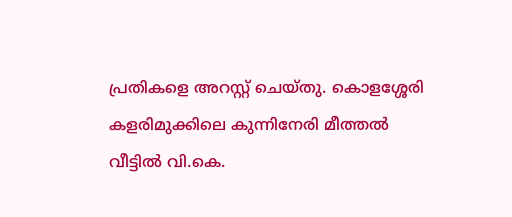പ്രതികളെ അറസ്റ്റ് ചെയ്തു. കൊളശ്ശേരി കളരിമുക്കിലെ കുന്നിനേരി മീത്തല്‍ വീട്ടില്‍ വി.കെ.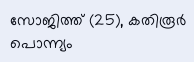സോജിത്ത് (25), കതിരൂര്‍ പൊന്ന്യം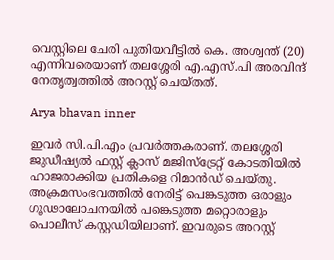വെസ്റ്റിലെ ചേരി പുതിയവീട്ടില്‍ കെ. അശ്വന്ത് (20) എന്നിവരെയാണ് തലശ്ശേരി എ.എസ്.പി അരവിന്ദ് നേതൃത്വത്തിൽ അറസ്റ്റ് ചെയ്തത്.

Arya bhavan inner

ഇവർ സി.പി.എം പ്രവർത്തകരാണ്. തലശ്ശേരി ജുഡീഷ്യല്‍ ഫസ്റ്റ് ക്ലാസ് മജിസ്ട്രേറ്റ് കോടതിയില്‍ ഹാജരാക്കിയ പ്രതികളെ റിമാന്‍ഡ് ചെയ്തു. അക്രമസംഭവത്തില്‍ നേരിട്ട് പെങ്കടുത്ത ഒരാളും ഗൂഢാലോചനയില്‍ പങ്കെടുത്ത മറ്റൊരാളും പൊലീസ് കസ്റ്റഡിയിലാണ്. ഇവരുടെ അറസ്റ്റ്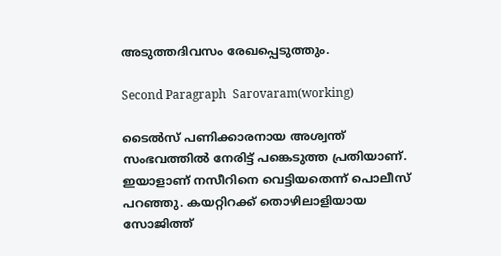അടുത്തദിവസം രേഖപ്പെടുത്തും.

Second Paragraph  Sarovaram(working)

ടൈല്‍സ് പണിക്കാരനായ അശ്വന്ത് സംഭവത്തില്‍ നേരിട്ട് പങ്കെടുത്ത പ്രതിയാണ്. ഇയാളാണ് നസീറിനെ വെട്ടിയതെന്ന് പൊലീസ് പറഞ്ഞു. കയറ്റിറക്ക് തൊഴിലാളിയായ സോജിത്ത്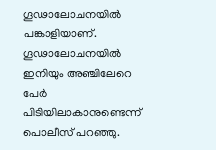ഗൂഢാലോചനയില്‍ പങ്കാളിയാണ്. ഗൂഢാലോചനയില്‍ ഇനിയും അഞ്ചിലേറെ പേര്‍ പിടിയിലാകാനുണ്ടെന്ന് പൊലീസ് പറഞ്ഞു.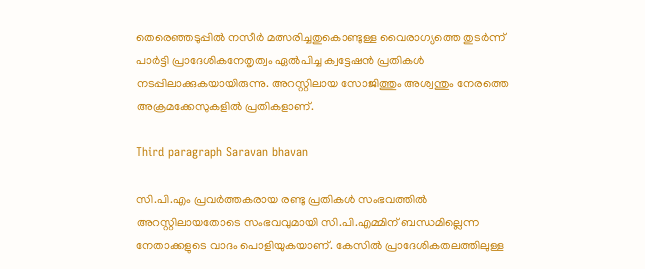തെരെഞ്ഞടുപ്പില്‍ നസീര്‍ മത്സരിച്ചതുകൊണ്ടുള്ള വൈരാഗ്യത്തെ തുടര്‍ന്ന് പാര്‍ട്ടി പ്രാദേശികനേതൃത്വം ഏല്‍പിച്ച ക്വട്ടേഷന്‍ പ്രതികള്‍ നടപ്പിലാക്കുകയായിരുന്നു. അറസ്റ്റിലായ സോജിത്തും അശ്വന്തും നേരത്തെ അക്രമക്കേസുകളിൽ പ്രതികളാണ്.

Third paragraph Saravan bhavan

സി.പി.എം പ്രവർത്തകരായ രണ്ടു പ്രതികൾ സംഭവത്തില്‍ അറസ്റ്റിലായതോടെ സംഭവവുമായി സി.പി.എമ്മിന് ബന്ധമില്ലെന്ന നേതാക്കളുടെ വാദം പൊളിയുകയാണ്. കേസില്‍ പ്രാദേശികതലത്തിലുള്ള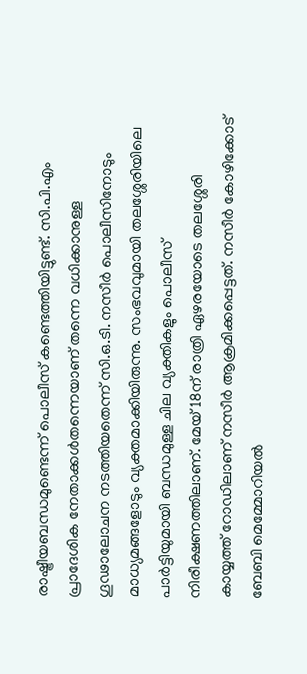രാഷ്ട്രീയബന്ധമുണ്ടെന്ന് പൊലീസ് കണ്ടെത്തിയിട്ടുണ്ട്. സി.പി.എം പ്രാദേശിക നേതാക്കള്‍തന്നെയാണ് തന്നെ വധിക്കാനുള്ള ഗൂഢാലോചന നടത്തിയതെന്ന് സി.ഒ.ടി. നസീര്‍ പൊലീസിനോടും മാധ്യമങ്ങളോടും വ്യക്തമാക്കിയിരുന്നു. സംഭവവുമായി തലശ്ശേരിയിലെ പാർട്ടിയുമായി ബന്ധമുള്ള ചില വ്യക്തികളും പൊലീസ് നിരീക്ഷണത്തിലാണ്. മേയ് 18ന് രാത്രി ഏഴരയോടെ തലശ്ശേരി കായ്യത്ത് റോഡിലാണ് നസീർ ആക്രമിക്കപ്പെട്ടത്. നസീർ കോഴിക്കോട് ബേബി മെമ്മോറിയൽ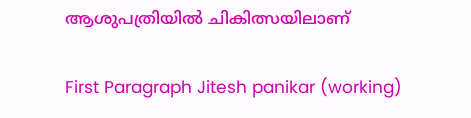ആശുപത്രിയിൽ ചികിത്സയിലാണ്

First Paragraph Jitesh panikar (working)